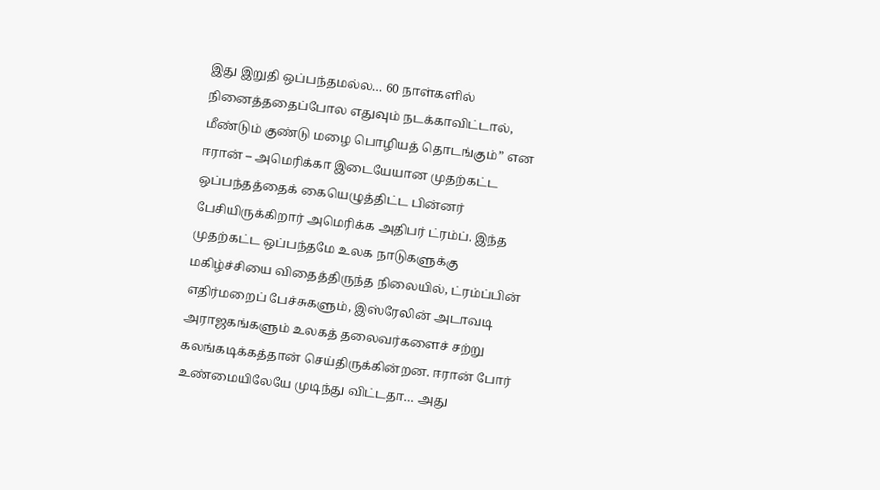இது இறுதி ஒப்பந்தமல்ல… 60 நாள்களில் நினைத்ததைப்போல எதுவும் நடக்காவிட்டால், மீண்டும் குண்டு மழை பொழியத் தொடங்கும்” என ஈரான் – அமெரிக்கா இடையேயான முதற்கட்ட ஒப்பந்தத்தைக் கையெழுத்திட்ட பின்னர் பேசியிருக்கிறார் அமெரிக்க அதிபர் ட்ரம்ப். இந்த முதற்கட்ட ஒப்பந்தமே உலக நாடுகளுக்கு மகிழ்ச்சியை விதைத்திருந்த நிலையில், ட்ரம்ப்பின் எதிர்மறைப் பேச்சுகளும், இஸ்ரேலின் அடாவடி அராஜகங்களும் உலகத் தலைவர்களைச் சற்று கலங்கடிக்கத்தான் செய்திருக்கின்றன. ஈரான் போர் உண்மையிலேயே முடிந்து விட்டதா… அது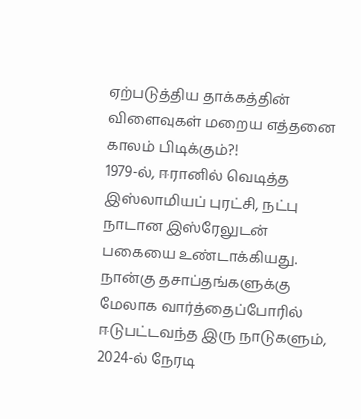ஏற்படுத்திய தாக்கத்தின் விளைவுகள் மறைய எத்தனை காலம் பிடிக்கும்?!
1979-ல், ஈரானில் வெடித்த இஸ்லாமியப் புரட்சி, நட்பு நாடான இஸ்ரேலுடன் பகையை உண்டாக்கியது. நான்கு தசாப்தங்களுக்கு மேலாக வார்த்தைப்போரில் ஈடுபட்டவந்த இரு நாடுகளும், 2024-ல் நேரடி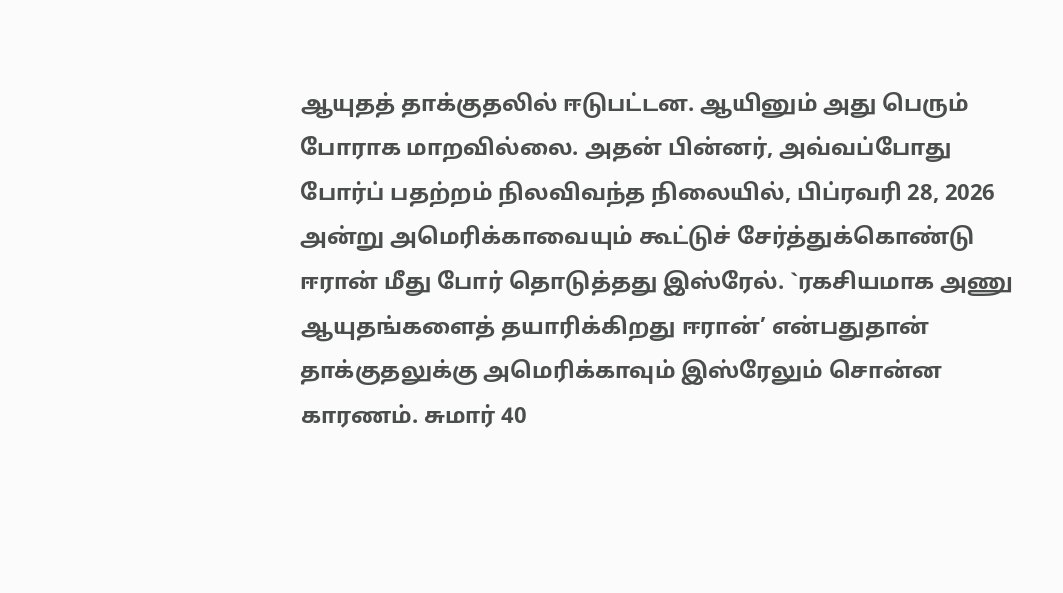ஆயுதத் தாக்குதலில் ஈடுபட்டன. ஆயினும் அது பெரும் போராக மாறவில்லை. அதன் பின்னர், அவ்வப்போது போர்ப் பதற்றம் நிலவிவந்த நிலையில், பிப்ரவரி 28, 2026 அன்று அமெரிக்காவையும் கூட்டுச் சேர்த்துக்கொண்டு ஈரான் மீது போர் தொடுத்தது இஸ்ரேல். `ரகசியமாக அணு ஆயுதங்களைத் தயாரிக்கிறது ஈரான்’ என்பதுதான் தாக்குதலுக்கு அமெரிக்காவும் இஸ்ரேலும் சொன்ன காரணம். சுமார் 40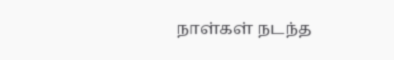நாள்கள் நடந்த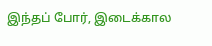இந்தப் போர், இடைக்கால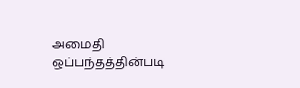அமைதி ஒப்பந்தத்தின்படி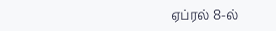ஏப்ரல் 8-ல்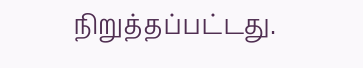நிறுத்தப்பட்டது.